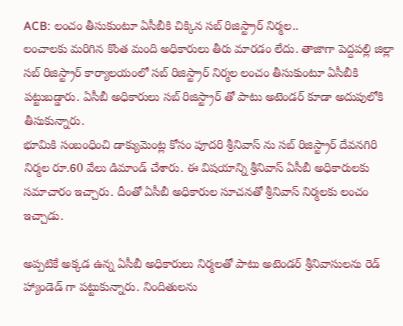ACB: లంచం తీసుకుంటూ ఏసీబీకి చిక్కిన సబ్ రిజిస్ట్రార్ నిర్మల..
లంచాలకు మరిగిన కొంత మంది అధికారులు తీరు మారడం లేదు. తాజాగా పెద్దపల్లి జిల్లా సబ్ రిజిస్ట్రార్ కార్యాలయంలో సబ్ రిజిస్ట్రార్ నిర్మల లంచం తీసుకుంటూ ఏసీబీకి పట్టుబడ్డారు. ఏసీబీ అధికారులు సబ్ రిజిస్ట్రార్ తో పాటు అటెండర్ కూడా అదుపులోకి తీసుకున్నారు.
భూమికి సంబంధించి డాక్యుమెంట్ల కోసం పూదరి శ్రీనివాస్ ను సబ్ రిజిస్ట్రార్ దేవనగిరి నిర్మల రూ.60 వేలు డిమాండ్ చేశారు. ఈ విషయాన్ని శ్రీనివాస్ ఏసీబీ అధికారులకు సమాచారం ఇచ్చారు. దీంతో ఏసీబీ అధికారుల సూచనతో శ్రీనివాస్ నిర్మలకు లంచం ఇచ్చాడు.

అప్పటికే అక్కడ ఉన్న ఏసీబీ అధికారులు నిర్మలతో పాటు అటెండర్ శ్రీనివాసులను రెడ్ హ్యాండెడ్ గా పట్టుకున్నారు. నిందితులను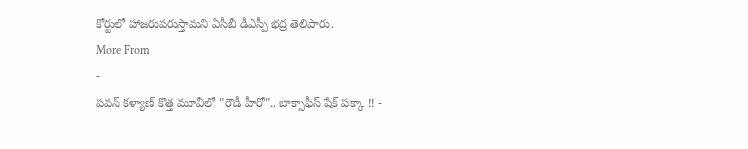కోర్టులో హాజరుపరుస్తామని ఏసీబీ డీఎస్పీ భద్ర తెలిపారు.
More From
-
పవన్ కళ్యాణ్ కొత్త మూవీలో "రౌడీ హీరో".. బాక్సాఫీస్ షేక్ పక్కా !! -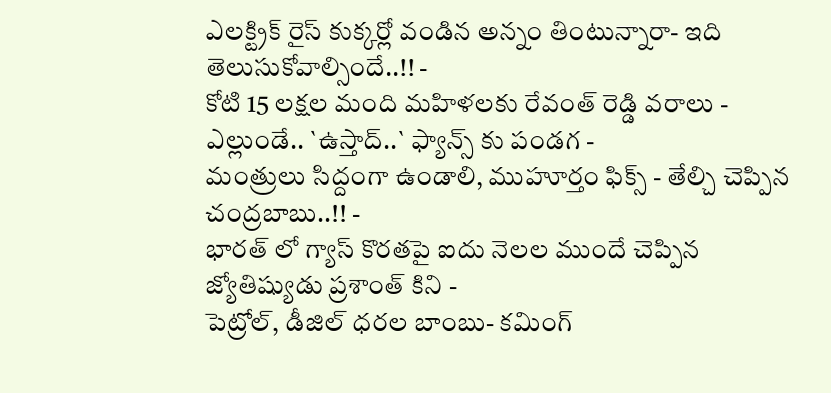ఎలక్ట్రిక్ రైస్ కుక్కర్లో వండిన అన్నం తింటున్నారా- ఇది తెలుసుకోవాల్సిందే..!! -
కోటి 15 లక్షల మంది మహిళలకు రేవంత్ రెడ్డి వరాలు -
ఎల్లుండే.. `ఉస్తాద్..` ఫ్యాన్స్ కు పండగ -
మంత్రులు సిద్దంగా ఉండాలి, ముహూర్తం ఫిక్స్ - తేల్చి చెప్పిన చంద్రబాబు..!! -
భారత్ లో గ్యాస్ కొరతపై ఐదు నెలల ముందే చెప్పిన జ్యోతిష్యుడు ప్రశాంత్ కిని -
పెట్రోల్, డీజిల్ ధరల బాంబు- కమింగ్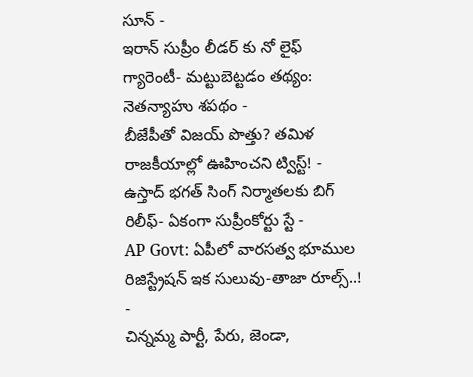సూన్ -
ఇరాన్ సుప్రీం లీడర్ కు నో లైఫ్ గ్యారెంటీ- మట్టుబెట్టడం తథ్యం: నెతన్యాహు శపథం -
బీజేపీతో విజయ్ పొత్తు? తమిళ రాజకీయాల్లో ఊహించని ట్విస్ట్! -
ఉస్తాద్ భగత్ సింగ్ నిర్మాతలకు బిగ్ రిలీఫ్- ఏకంగా సుప్రీంకోర్టు స్టే -
AP Govt: ఏపీలో వారసత్వ భూముల రిజిస్ట్రేషన్ ఇక సులువు-తాజా రూల్స్..! -
చిన్నమ్మ పార్టీ, పేరు, జెండా,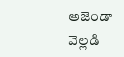అజెండా వెల్లడి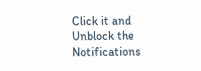Click it and Unblock the Notifications